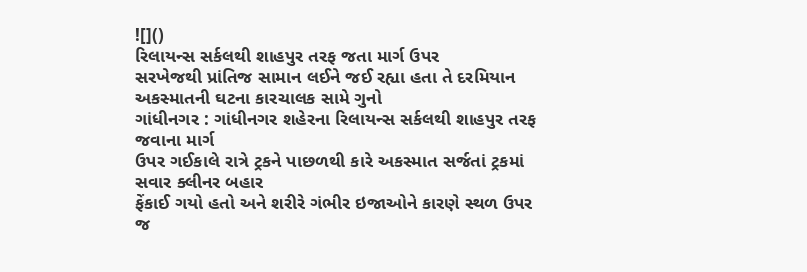![]()
રિલાયન્સ સર્કલથી શાહપુર તરફ જતા માર્ગ ઉપર
સરખેજથી પ્રાંતિજ સામાન લઈને જઈ રહ્યા હતા તે દરમિયાન અકસ્માતની ઘટના કારચાલક સામે ગુનો
ગાંધીનગર : ગાંધીનગર શહેરના રિલાયન્સ સર્કલથી શાહપુર તરફ જવાના માર્ગ
ઉપર ગઈકાલે રાત્રે ટ્રકને પાછળથી કારે અકસ્માત સર્જતાં ટ્રકમાં સવાર ક્લીનર બહાર
ફેંકાઈ ગયો હતો અને શરીરે ગંભીર ઇજાઓને કારણે સ્થળ ઉપર જ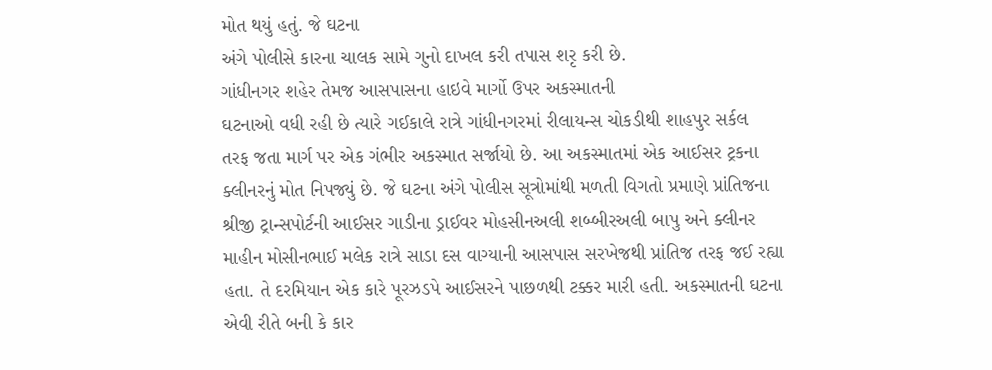મોત થયું હતું. જે ઘટના
અંગે પોલીસે કારના ચાલક સામે ગુનો દાખલ કરી તપાસ શરૃ કરી છે.
ગાંધીનગર શહેર તેમજ આસપાસના હાઇવે માર્ગો ઉપર અકસ્માતની
ઘટનાઓ વધી રહી છે ત્યારે ગઈકાલે રાત્રે ગાંધીનગરમાં રીલાયન્સ ચોકડીથી શાહપુર સર્કલ
તરફ જતા માર્ગ પર એક ગંભીર અકસ્માત સર્જાયો છે. આ અકસ્માતમાં એક આઈસર ટ્રકના
ક્લીનરનું મોત નિપજ્યું છે. જે ઘટના અંગે પોલીસ સૂત્રોમાંથી મળતી વિગતો પ્રમાણે પ્રાંતિજના
શ્રીજી ટ્રાન્સપોર્ટની આઈસર ગાડીના ડ્રાઈવર મોહસીનઅલી શબ્બીરઅલી બાપુ અને ક્લીનર
માહીન મોસીનભાઈ મલેક રાત્રે સાડા દસ વાગ્યાની આસપાસ સરખેજથી પ્રાંતિજ તરફ જઈ રહ્યા
હતા. તે દરમિયાન એક કારે પૂરઝડપે આઈસરને પાછળથી ટક્કર મારી હતી. અકસ્માતની ઘટના
એવી રીતે બની કે કાર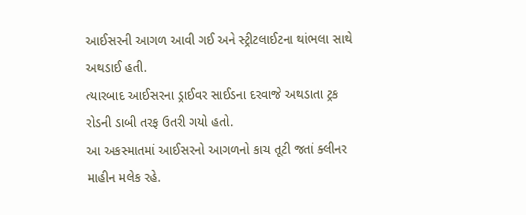આઈસરની આગળ આવી ગઈ અને સ્ટ્રીટલાઈટના થાંભલા સાથે અથડાઈ હતી.
ત્યારબાદ આઈસરના ડ્રાઈવર સાઈડના દરવાજે અથડાતા ટ્રક રોડની ડાબી તરફ ઉતરી ગયો હતો.
આ અકસ્માતમાં આઈસરનો આગળનો કાચ તૂટી જતાં ક્લીનર માહીન મલેક રહે.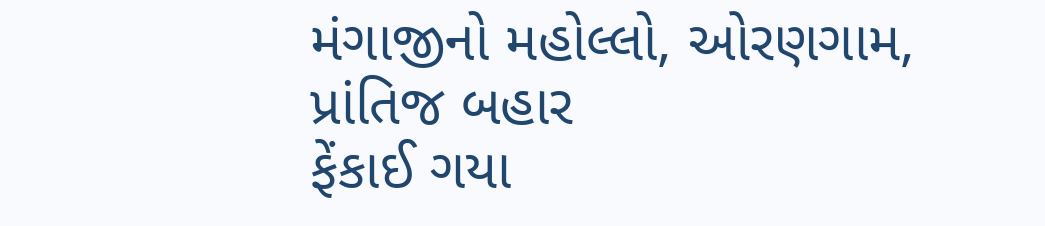મંગાજીનો મહોલ્લો, ઓરણગામ, પ્રાંતિજ બહાર
ફેંકાઈ ગયા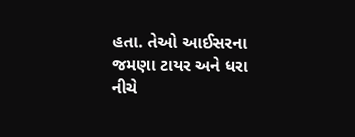હતા. તેઓ આઈસરના જમણા ટાયર અને ધરા નીચે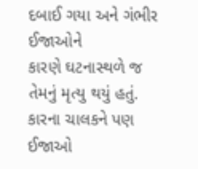દબાઈ ગયા અને ગંભીર ઈજાઓને
કારણે ઘટનાસ્થળે જ તેમનું મૃત્યુ થયું હતું. કારના ચાલકને પણ ઈજાઓ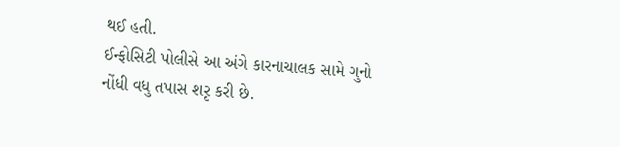થઈ હતી.
ઈન્ફોસિટી પોલીસે આ અંગે કારનાચાલક સામે ગુનો નોંધી વધુ તપાસ શરૃ કરી છે.